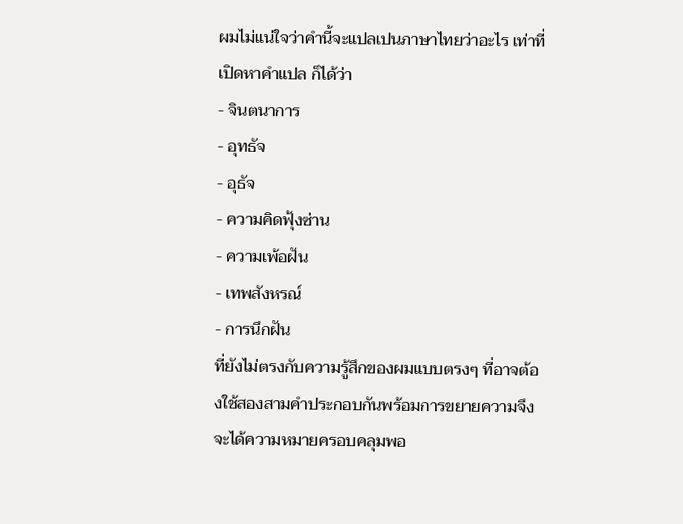ผมไม่แน่ใจว่าคำนี้จะแปลเปนภาษาไทยว่าอะไร เท่าที่เปิดหาคำแปล ก็ได้ว่า
- จินตนาการ
- อุทธัจ
- อุธัจ
- ความคิดฟุ้งซ่าน
- ความเพ้อฝัน
- เทพสังหรณ์
- การนึกฝัน
ที่ยังไม่ตรงกับความรู้สึกของผมแบบตรงๆ ที่อาจต้องใช้สองสามคำประกอบกันพร้อมการขยายความจึงจะได้ความหมายครอบคลุมพอ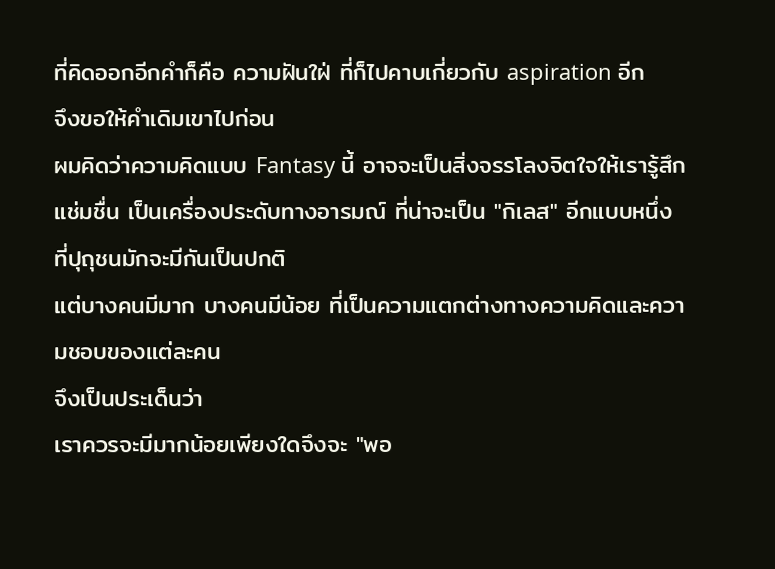ที่คิดออกอีกคำก็คือ ความฝันใฝ่ ที่ก็ไปคาบเกี่ยวกับ aspiration อีก
จึงขอให้คำเดิมเขาไปก่อน
ผมคิดว่าความคิดแบบ Fantasy นี้ อาจจะเป็นสิ่งจรรโลงจิตใจให้เรารู้สึกแช่มชื่น เป็นเครื่องประดับทางอารมณ์ ที่น่าจะเป็น "กิเลส" อีกแบบหนึ่ง ที่ปุถุชนมักจะมีกันเป็นปกติ
แต่บางคนมีมาก บางคนมีน้อย ที่เป็นความแตกต่างทางความคิดและความชอบของแต่ละคน
จึงเป็นประเด็นว่า
เราควรจะมีมากน้อยเพียงใดจึงจะ "พอ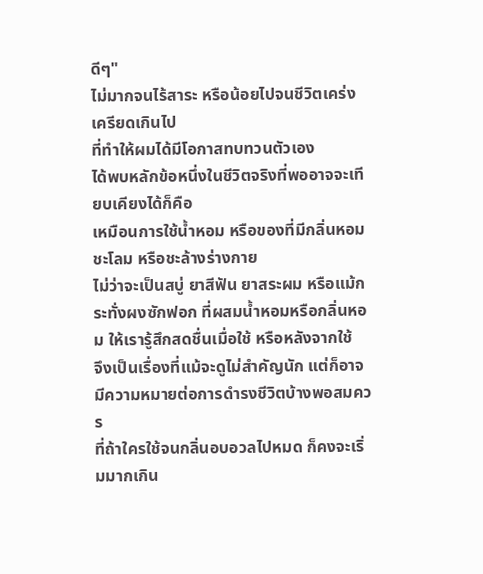ดีๆ"
ไม่มากจนไร้สาระ หรือน้อยไปจนชีวิตเคร่งเครียดเกินไป
ที่ทำให้ผมได้มีโอกาสทบทวนตัวเอง
ได้พบหลักข้อหนึ่งในชีวิตจริงที่พออาจจะเทียบเคียงได้ก็คือ
เหมือนการใช้น้ำหอม หรือของที่มีกลิ่นหอมชะโลม หรือชะล้างร่างกาย
ไม่ว่าจะเป็นสบู่ ยาสีฟัน ยาสระผม หรือแม้กระทั่งผงซักฟอก ที่ผสมน้ำหอมหรือกลิ่นหอม ให้เรารู้สึกสดชื่นเมื่อใช้ หรือหลังจากใช้
จึงเป็นเรื่องที่แม้จะดูไม่สำคัญนัก แต่ก็อาจมีความหมายต่อการดำรงชีวิตบ้างพอสมควร
ที่ถ้าใครใช้จนกลิ่นอบอวลไปหมด ก็คงจะเริ่มมากเกิน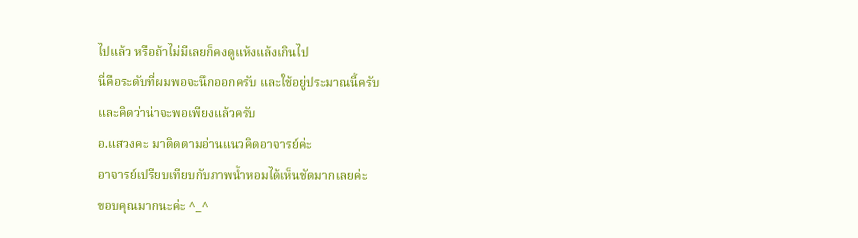ไปแล้ว หรือถ้าไม่มีเลยก็คงดูแห้งแล้งเกินไป
นี่คือระดับที่ผมพอจะนึกออกครับ และใช้อยู่ประมาณนี้ครับ
และคิดว่าน่าจะพอเพียงแล้วครับ
อ.แสวงคะ มาติดตามอ่านแนวคิดอาจารย์ค่ะ
อาจารย์เปรียบเทียบกับภาพน้ำหอมได้เห็นชัดมากเลยค่ะ
ขอบคุณมากนะค่ะ ^_^